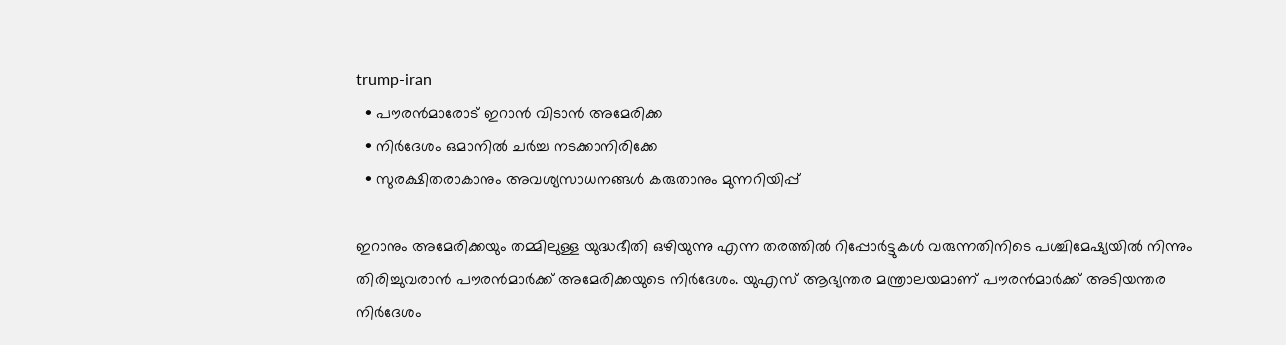trump-iran
  • പൗരന്‍മാരോട് ഇറാന്‍ വിടാന്‍ അമേരിക്ക
  • നിര്‍ദേശം ഒമാനില്‍ ചര്‍ച്ച നടക്കാനിരിക്കേ
  • സുരക്ഷിതരാകാനും അവശ്യസാധനങ്ങള്‍ കരുതാനും മുന്നറിയിപ്പ്

ഇറാനും അമേരിക്കയും തമ്മിലുള്ള യുദ്ധഭീതി ഒഴിയുന്നു എന്ന തരത്തില്‍ റിപ്പോര്‍ട്ടുകള്‍ വരുന്നതിനിടെ പശ്ചിമേഷ്യയില്‍ നിന്നും തിരിച്ചുവരാന്‍ പൗരന്‍മാര്‍ക്ക് അമേരിക്കയുടെ നിര്‍ദേശം. യുഎസ് ആഭ്യന്തര മന്ത്രാലയമാണ് പൗരന്‍മാര്‍ക്ക് അടിയന്തര നിര്‍ദേശം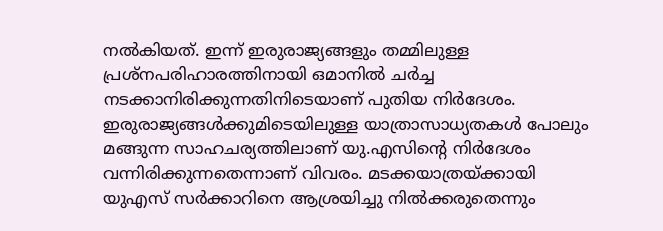നല്‍കിയത്. ഇന്ന് ഇരുരാജ്യങ്ങളും തമ്മിലുള്ള പ്രശ്നപരിഹാരത്തിനായി ഒമാനില്‍ ചര്‍ച്ച നടക്കാനിരിക്കുന്നതിനിടെയാണ് പുതിയ നിര്‍ദേശം. ഇരുരാജ്യങ്ങള്‍ക്കുമിടെയിലുള്ള യാത്രാസാധ്യതകള്‍ പോലും മങ്ങുന്ന സാഹചര്യത്തിലാണ് യു.എസിന്‍റെ നിര്‍ദേശം വന്നിരിക്കുന്നതെന്നാണ് വിവരം. മടക്കയാത്രയ്ക്കായി യുഎസ് സര്‍ക്കാറിനെ ആശ്രയിച്ചു നില്‍ക്കരുതെന്നും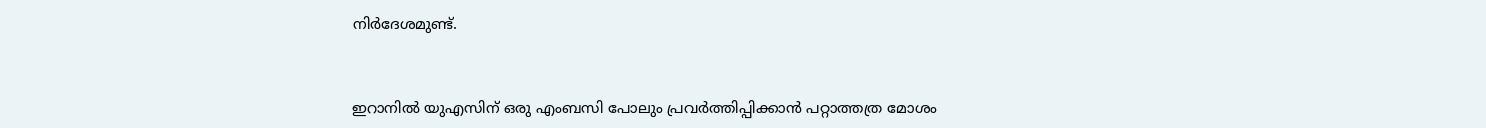നിര്‍ദേശമുണ്ട്.



ഇറാനില്‍ യുഎസിന് ഒരു എംബസി പോലും പ്രവര്‍ത്തിപ്പിക്കാന്‍ പറ്റാത്തത്ര മോശം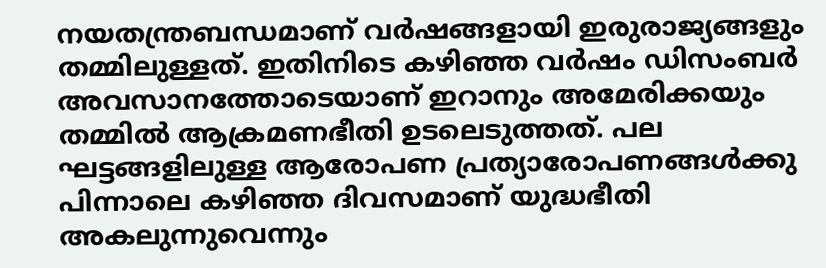നയതന്ത്രബന്ധമാണ് വര്‍ഷങ്ങളായി ഇരുരാജ്യങ്ങളും തമ്മിലുള്ളത്. ഇതിനിടെ കഴിഞ്ഞ വര്‍ഷം ഡിസംബര്‍ അവസാനത്തോടെയാണ് ഇറാനും അമേരിക്കയും തമ്മില്‍ ആക്രമണഭീതി ഉടലെടുത്തത്. പല ഘട്ടങ്ങളിലുള്ള ആരോപണ പ്രത്യാരോപണങ്ങള്‍ക്കു പിന്നാലെ കഴിഞ്ഞ ദിവസമാണ് യുദ്ധഭീതി അകലുന്നുവെന്നും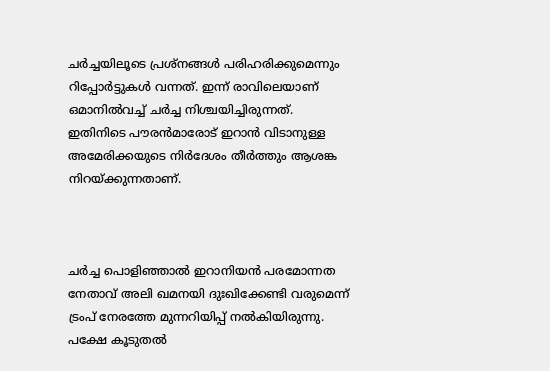ചര്‍ച്ചയിലൂടെ പ്രശ്നങ്ങള്‍ പരിഹരിക്കുമെന്നും റിപ്പോര്‍ട്ടുകള്‍ വന്നത്. ഇന്ന് രാവിലെയാണ് ഒമാനില്‍വച്ച് ചര്‍ച്ച നിശ്ചയിച്ചിരുന്നത്. ഇതിനിടെ പൗരന്‍മാരോട് ഇറാന്‍ വിടാനുള്ള അമേരിക്കയുടെ നിര്‍ദേശം തീര്‍ത്തും ആശങ്ക നിറയ്ക്കുന്നതാണ്.



ചർച്ച പൊളിഞ്ഞാൽ ഇറാനിയൻ പരമോന്നത നേതാവ് അലി ഖമനയി ദുഃഖിക്കേണ്ടി വരുമെന്ന് ട്രംപ് നേരത്തേ മുന്നറിയിപ്പ് നൽകിയിരുന്നു. പക്ഷേ കൂടുതൽ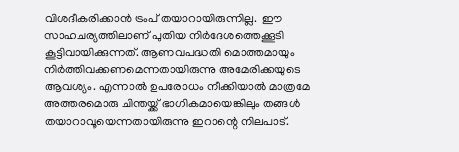വിശദീകരിക്കാൻ ട്രംപ് തയാറായിരുന്നില്ല.  ഈ സാഹചര്യത്തിലാണ് പുതിയ നിര്‍ദേശത്തെക്കൂടി കൂട്ടിവായിക്കുന്നത്. ആണവപദ്ധതി മൊത്തമായും നിര്‍ത്തിവക്കണമെന്നതായിരുന്നു അമേരിക്കയുടെ ആവശ്യം. എന്നാല്‍ ഉപരോധം നീക്കിയാല്‍ മാത്രമേ അത്തരമൊരു ചിന്തയ്ക്ക് ഭാഗികമായെങ്കിലും തങ്ങള്‍ തയാറാവൂയെന്നതായിരുന്നു ഇറാന്റെ നിലപാട്.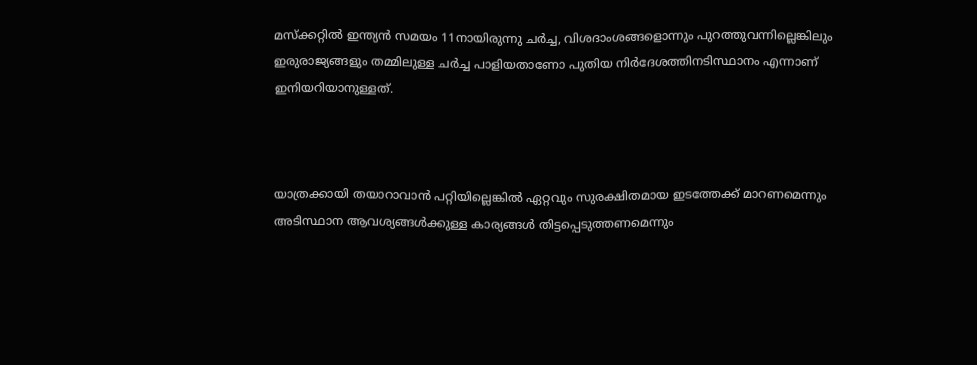മസ്ക്കറ്റില്‍ ഇന്ത്യന്‍ സമയം 11നായിരുന്നു ചര്‍ച്ച, വിശദാംശങ്ങളൊന്നും പുറത്തുവന്നില്ലെങ്കിലും ഇരുരാജ്യങ്ങളും തമ്മിലുള്ള ചര്‍ച്ച പാളിയതാണോ പുതിയ നിര്‍ദേശത്തിനടിസ്ഥാനം എന്നാണ് ഇനിയറിയാനുള്ളത്.



യാത്രക്കായി തയാറാവാന്‍ പറ്റിയില്ലെങ്കില്‍ ഏറ്റവും സുരക്ഷിതമായ ഇടത്തേക്ക് മാറണമെന്നും അടിസ്ഥാന ആവശ്യങ്ങള്‍ക്കുള്ള കാര്യങ്ങള്‍ തിട്ടപ്പെടുത്തണമെന്നും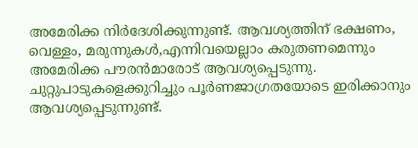അമേരിക്ക നിര്‍ദേശിക്കുന്നുണ്ട്. ആവശ്യത്തിന് ഭക്ഷണം, വെള്ളം, മരുന്നുകള്‍,എന്നിവയെല്ലാം കരുതണമെന്നും അമേരിക്ക പൗരന്‍മാരോട് ആവശ്യപ്പെടുന്നു. ചുറ്റുപാടുകളെക്കുറിച്ചും പൂര്‍ണജാഗ്രതയോടെ ഇരിക്കാനും ആവശ്യപ്പെടുന്നുണ്ട്.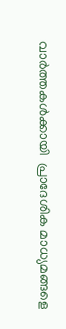വാര്‍ത്തകള്‍ക്കായി  പ്രാദേശിക മാധ്യമങ്ങളെ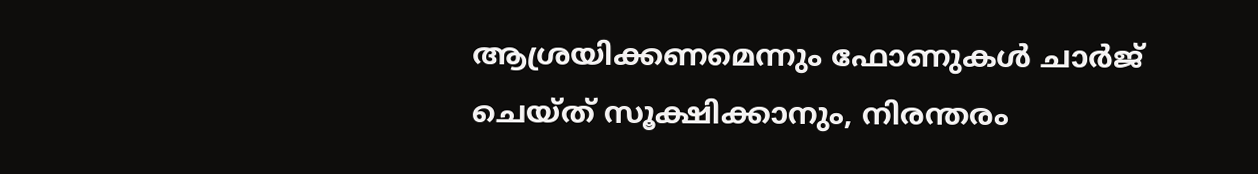ആശ്രയിക്കണമെന്നും ഫോണുകള്‍ ചാര്‍ജ് ചെയ്ത് സൂക്ഷിക്കാനും, നിരന്തരം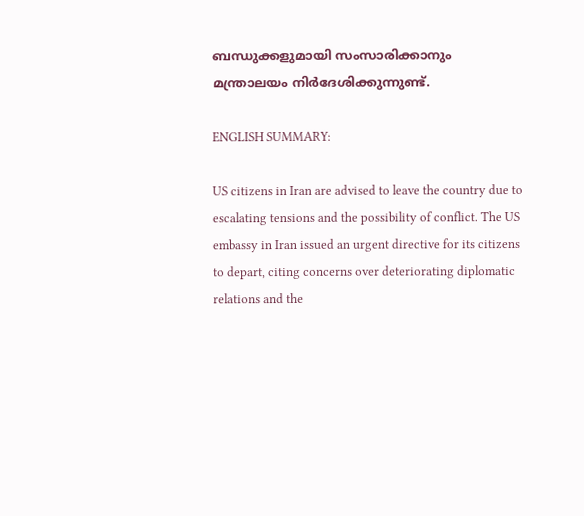ബന്ധുക്കളുമായി സംസാരിക്കാനും മന്ത്രാലയം നിര്‍ദേശിക്കുന്നുണ്ട്.

ENGLISH SUMMARY:

US citizens in Iran are advised to leave the country due to escalating tensions and the possibility of conflict. The US embassy in Iran issued an urgent directive for its citizens to depart, citing concerns over deteriorating diplomatic relations and the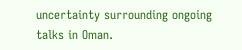uncertainty surrounding ongoing talks in Oman.